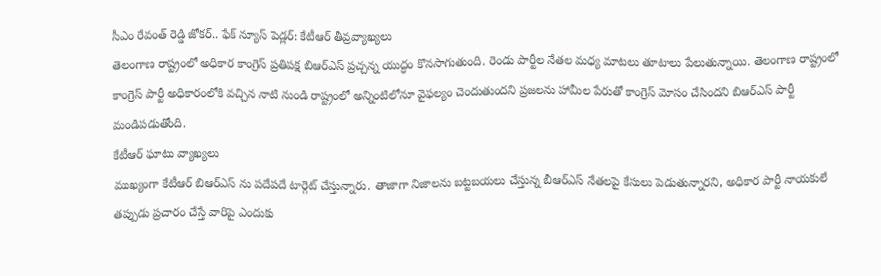సీఎం రేవంత్ రెడ్డి జోకర్.. ఫేక్ న్యూస్ పెడ్లర్: కేటీఆర్ తీవ్రవ్యాఖ్యలు
తెలంగాణ రాష్ట్రంలో అధికార కాంగ్రెస్ ప్రతిపక్ష బిఆర్ఎస్ ప్రచ్చన్న యుద్ధం కొనసాగుతుంది. రెండు పార్టీల నేతల మధ్య మాటలు తూటాలు పేలుతున్నాయి. తెలంగాణ రాష్ట్రంలో కాంగ్రెస్ పార్టీ అధికారంలోకి వచ్చిన నాటి నుండి రాష్ట్రంలో అన్నింటిలోనూ వైఫల్యం చెందుతుందని ప్రజలను హామీల పేరుతో కాంగ్రెస్ మోసం చేసిందని బిఆర్ఎస్ పార్టీ మండిపడుతోంది.
కేటీఆర్ ఘాటు వ్యాఖ్యలు
ముఖ్యంగా కేటీఆర్ బిఆర్ఎస్ ను పదేపదే టార్గెట్ చేస్తున్నారు. తాజాగా నిజాలను బట్టబయలు చేస్తున్న బీఆర్ఎస్ నేతలపై కేసులు పెడుతున్నారని, అధికార పార్టీ నాయకులే తప్పుడు ప్రచారం చేస్తే వారిపై ఎందుకు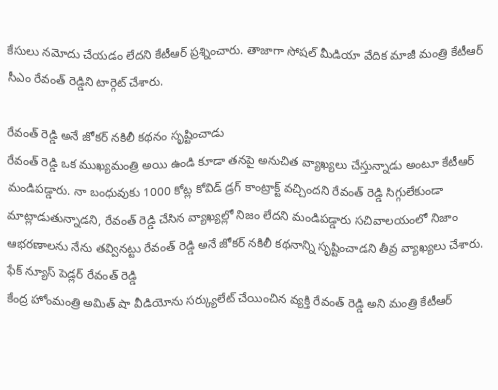కేసులు నమోదు చేయడం లేదని కేటీఆర్ ప్రశ్నించారు. తాజాగా సోషల్ మీడియా వేదిక మాజీ మంత్రి కేటీఆర్ సీఎం రేవంత్ రెడ్డిని టార్గెట్ చేశారు.

రేవంత్ రెడ్డి అనే జోకర్ నకిలీ కథనం సృష్టించాడు
రేవంత్ రెడ్డి ఒక ముఖ్యమంత్రి అయి ఉండి కూడా తనపై అనుచిత వ్యాఖ్యలు చేస్తున్నాడు అంటూ కేటీఆర్ మండిపడ్డారు. నా బంధువుకు 1000 కోట్ల కోవిడ్ డ్రగ్ కాంట్రాక్ట్ వచ్చిందని రేవంత్ రెడ్డి సిగ్గులేకుండా మాట్లాడుతున్నాడని, రేవంత్ రెడ్డి చేసిన వ్యాఖ్యల్లో నిజం లేదని మండిపడ్డారు సచివాలయంలో నిజాం ఆభరణాలను నేను తవ్వినట్టు రేవంత్ రెడ్డి అనే జోకర్ నకిలీ కథనాన్ని సృష్టించాడని తీవ్ర వ్యాఖ్యలు చేశారు.
ఫేక్ న్యూస్ పెడ్లర్ రేవంత్ రెడ్డి
కేంద్ర హోంమంత్రి అమిత్ షా వీడియోను సర్క్యులేట్ చేయించిన వ్యక్తి రేవంత్ రెడ్డి అని మంత్రి కేటీఆర్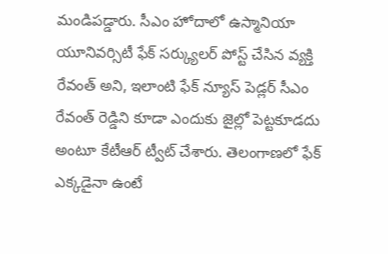మండిపడ్డారు. సీఎం హోదాలో ఉస్మానియా యూనివర్సిటీ ఫేక్ సర్క్యులర్ పోస్ట్ చేసిన వ్యక్తి రేవంత్ అని, ఇలాంటి ఫేక్ న్యూస్ పెడ్లర్ సీఎం రేవంత్ రెడ్డిని కూడా ఎందుకు జైల్లో పెట్టకూడదు అంటూ కేటీఆర్ ట్వీట్ చేశారు. తెలంగాణలో ఫేక్ ఎక్కడైనా ఉంటే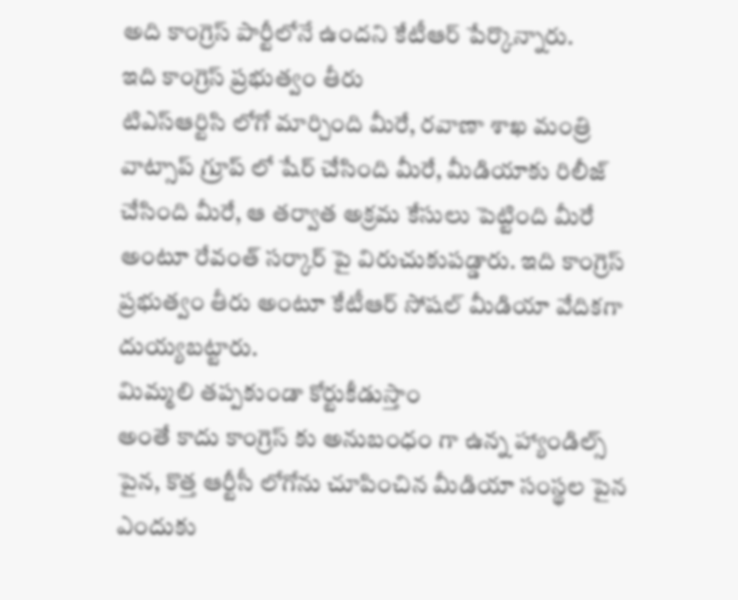అది కాంగ్రెస్ పార్టీలోనే ఉందని కేటీఆర్ పేర్కొన్నారు.
ఇది కాంగ్రెస్ ప్రభుత్వం తీరు
టిఎస్ఆర్టిసి లోగో మార్చింది మీరే, రవాణా శాఖ మంత్రి వాట్సాప్ గ్రూప్ లో షేర్ చేసింది మీరే, మీడియాకు రిలీజ్ చేసింది మీరే, ఆ తర్వాత అక్రమ కేసులు పెట్టింది మీరే అంటూ రేవంత్ సర్కార్ పై విరుచుకుపడ్డారు. ఇది కాంగ్రెస్ ప్రభుత్వం తీరు అంటూ కేటీఆర్ సోషల్ మీడియా వేదికగా దుయ్యబట్టారు.
మిమ్మలి తప్పకుండా కోర్టుకీడుస్తాం
అంతే కాదు కాంగ్రెస్ కు అనుబంధం గా ఉన్న హ్యాండిల్స్ పైన, కొత్త ఆర్టీసీ లోగోను చూపించిన మీడియా సంస్థల పైన ఎందుకు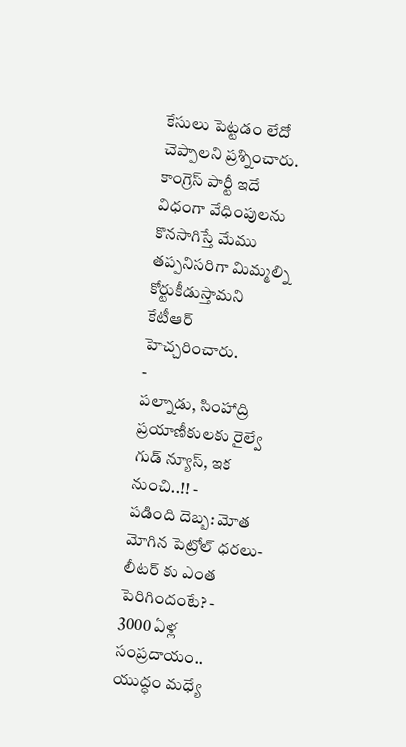కేసులు పెట్టడం లేదో చెప్పాలని ప్రశ్నించారు. కాంగ్రెస్ పార్టీ ఇదే విధంగా వేధింపులను కొనసాగిస్తే మేము తప్పనిసరిగా మిమ్మల్ని కోర్టుకీడుస్తామని కేటీఆర్ హెచ్చరించారు.
-
పల్నాడు, సింహాద్రి ప్రయాణీకులకు రైల్వే గుడ్ న్యూస్, ఇక నుంచి..!! -
పడింది దెబ్బ: మోత మోగిన పెట్రోల్ ధరలు- లీటర్ కు ఎంత పెరిగిందంటే? -
3000 ఏళ్ల సంప్రదాయం.. యుద్ధం మధ్యే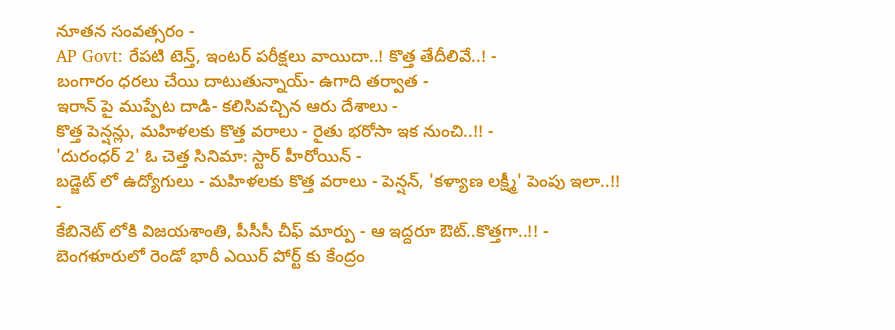నూతన సంవత్సరం -
AP Govt: రేపటి టెన్త్, ఇంటర్ పరీక్షలు వాయిదా..! కొత్త తేదీలివే..! -
బంగారం ధరలు చేయి దాటుతున్నాయ్- ఉగాది తర్వాత -
ఇరాన్ పై ముప్పేట దాడి- కలిసివచ్చిన ఆరు దేశాలు -
కొత్త పెన్షన్లు, మహిళలకు కొత్త వరాలు - రైతు భరోసా ఇక నుంచి..!! -
'దురంధర్ 2' ఓ చెత్త సినిమా: స్టార్ హీరోయిన్ -
బడ్జెట్ లో ఉద్యోగులు - మహిళలకు కొత్త వరాలు - పెన్షన్, 'కళ్యాణ లక్ష్మీ' పెంపు ఇలా..!! -
కేబినెట్ లోకి విజయశాంతి, పీసీసీ చీఫ్ మార్పు - ఆ ఇద్దరూ ఔట్..కొత్తగా..!! -
బెంగళూరులో రెండో భారీ ఎయిర్ పోర్ట్ కు కేంద్రం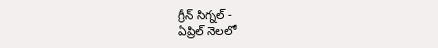గ్రీన్ సిగ్నల్ -
ఏప్రిల్ నెలలో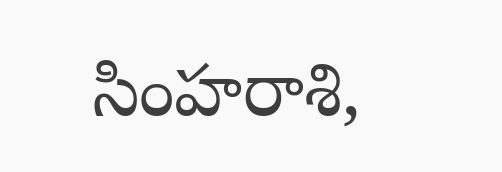సింహరాశి,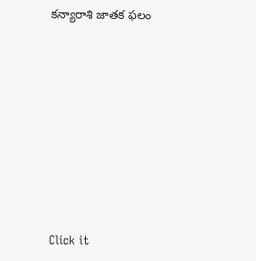కన్యారాశి జాతక ఫలం












Click it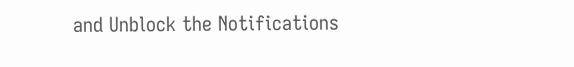and Unblock the Notifications